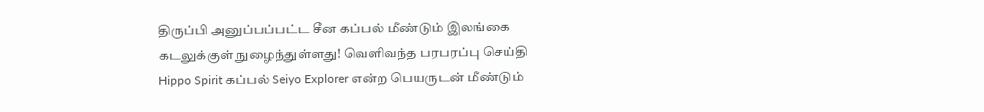திருப்பி அனுப்பப்பட்ட சீன கப்பல் மீண்டும் இலங்கை கடலுக்குள் நுழைந்துள்ளது! வெளிவந்த பரபரப்பு செய்தி
Hippo Spirit கப்பல் Seiyo Explorer என்ற பெயருடன் மீண்டும்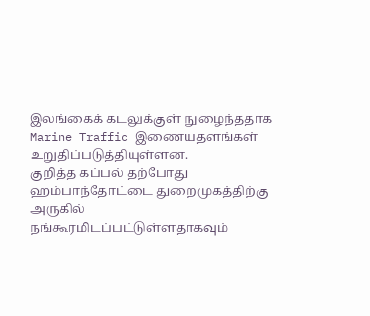இலங்கைக் கடலுக்குள் நுழைந்ததாக Marine Traffic இணையதளங்கள் உறுதிப்படுத்தியுள்ளன.
குறித்த கப்பல் தற்போது ஹம்பாந்தோட்டை துறைமுகத்திற்கு அருகில் நங்கூரமிடப்பட்டுள்ளதாகவும்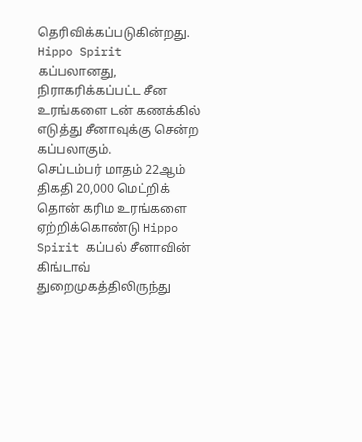தெரிவிக்கப்படுகின்றது.
Hippo Spirit கப்பலானது, நிராகரிக்கப்பட்ட சீன உரங்களை டன் கணக்கில் எடுத்து சீனாவுக்கு சென்ற கப்பலாகும்.
செப்டம்பர் மாதம் 22ஆம் திகதி 20,000 மெட்றிக் தொன் கரிம உரங்களை ஏற்றிக்கொண்டு Hippo Spirit கப்பல் சீனாவின் கிங்டாவ் துறைமுகத்திலிருந்து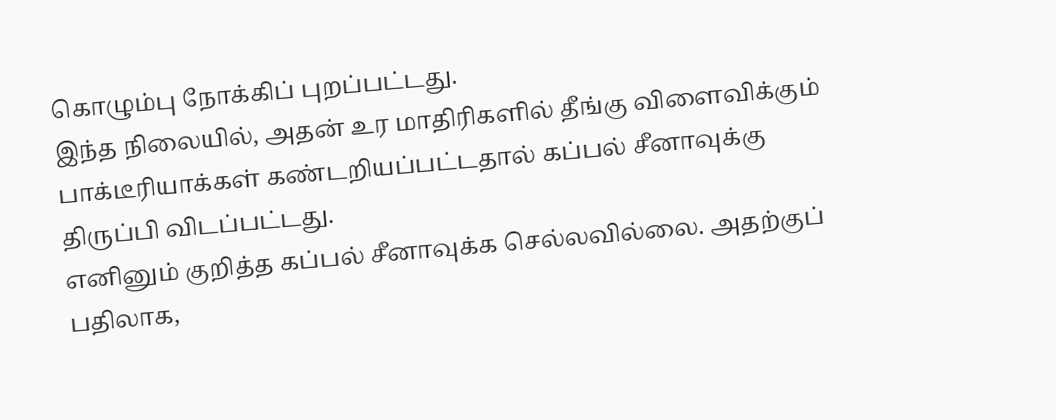கொழும்பு நோக்கிப் புறப்பட்டது.
இந்த நிலையில், அதன் உர மாதிரிகளில் தீங்கு விளைவிக்கும் பாக்டீரியாக்கள் கண்டறியப்பட்டதால் கப்பல் சீனாவுக்கு திருப்பி விடப்பட்டது.
எனினும் குறித்த கப்பல் சீனாவுக்க செல்லவில்லை. அதற்குப் பதிலாக,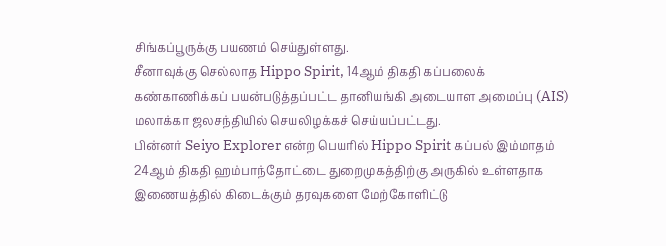சிங்கப்பூருக்கு பயணம் செய்துள்ளது.
சீனாவுக்கு செல்லாத Hippo Spirit, 14ஆம் திகதி கப்பலைக் கண்காணிக்கப் பயன்படுத்தப்பட்ட தானியங்கி அடையாள அமைப்பு (AIS) மலாக்கா ஜலசந்தியில் செயலிழக்கச் செய்யப்பட்டது.
பின்னர் Seiyo Explorer என்ற பெயரில் Hippo Spirit கப்பல் இம்மாதம் 24ஆம் திகதி ஹம்பாந்தோட்டை துறைமுகத்திற்கு அருகில் உள்ளதாக இணையத்தில் கிடைக்கும் தரவுகளை மேற்கோளிட்டு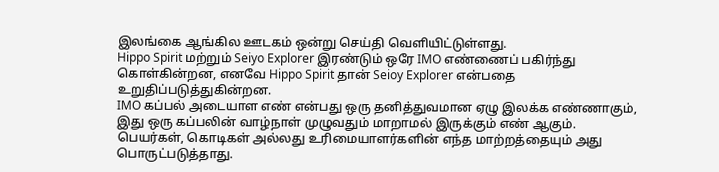இலங்கை ஆங்கில ஊடகம் ஒன்று செய்தி வெளியிட்டுள்ளது.
Hippo Spirit மற்றும் Seiyo Explorer இரண்டும் ஒரே IMO எண்ணைப் பகிர்ந்து கொள்கின்றன, எனவே Hippo Spirit தான் Seioy Explorer என்பதை உறுதிப்படுத்துகின்றன.
IMO கப்பல் அடையாள எண் என்பது ஒரு தனித்துவமான ஏழு இலக்க எண்ணாகும், இது ஒரு கப்பலின் வாழ்நாள் முழுவதும் மாறாமல் இருக்கும் எண் ஆகும்.
பெயர்கள், கொடிகள் அல்லது உரிமையாளர்களின் எந்த மாற்றத்தையும் அது பொருட்படுத்தாது.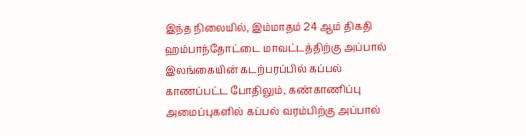இந்த நிலையில், இம்மாதம் 24 ஆம் திகதி ஹம்பாந்தோட்டை மாவட்டத்திற்கு அப்பால் இலங்கையின் கடற்பரப்பில் கப்பல் காணப்பட்ட போதிலும், கண்காணிப்பு அமைப்புகளில் கப்பல் வரம்பிற்கு அப்பால்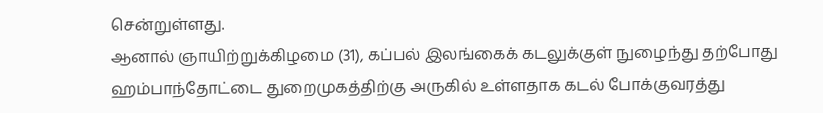சென்றுள்ளது.
ஆனால் ஞாயிற்றுக்கிழமை (31), கப்பல் இலங்கைக் கடலுக்குள் நுழைந்து தற்போது ஹம்பாந்தோட்டை துறைமுகத்திற்கு அருகில் உள்ளதாக கடல் போக்குவரத்து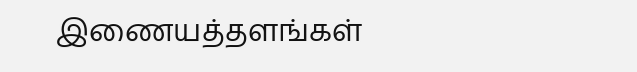இணையத்தளங்கள்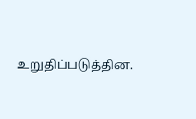உறுதிப்படுத்தின.